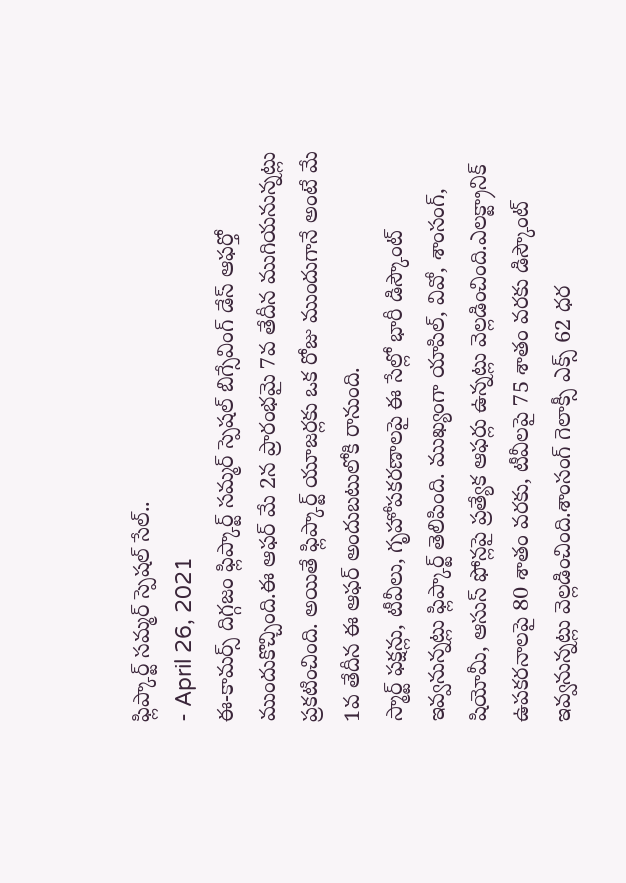ఫ్లిప్కార్ట్ సమ్మర్ స్పెషల్ సేల్..
- April 26, 2021
ఈ-కామర్స్ దిగ్గజం ఫ్లిప్కార్ట్ సమ్మర్ స్పెషల్ బిగ్సేవింగ్ డేస్ ఆఫర్తో ముందుకొచ్చింది.ఈ ఆఫర్ మే 2న ప్రారంభమై 7వ తేదీన ముగియనున్నట్లు ప్రకటించింది. అయితే ఫ్లిప్కార్ట్ యూజర్లకు ఒక రోజు ముందుగానే అంటే మే 1వ తేదీన ఈ ఆఫర్ అందుబటులోకి రానుంది.
స్మార్ట్ ఫక్షన్లు, టీవీలు, గృహోపకరణాలపై ఈ సేల్లో భారీ డిస్కౌంట్ ఇవ్వనున్నట్లు ఫ్లిప్కార్ట్ తెలిపింది. ముఖ్యంగా యాపిల్, వివో, శాంసంగ్, షియోమీ, ఆసుస్ ఫోన్లపై ప్రత్యేక ఆఫర్లు ఉన్నట్లు వెల్లడించింది.ఎలక్ట్రానిక్ ఉపకరనాలపై 80 శాతం వరకు, టీవీలపై 75 శాతం వరకు డిస్కౌంట్ ఇవ్వనున్నట్లు వెల్లడించింది.శాంసంగ్ గెలాక్సీ ఎక్స్ 62 ధర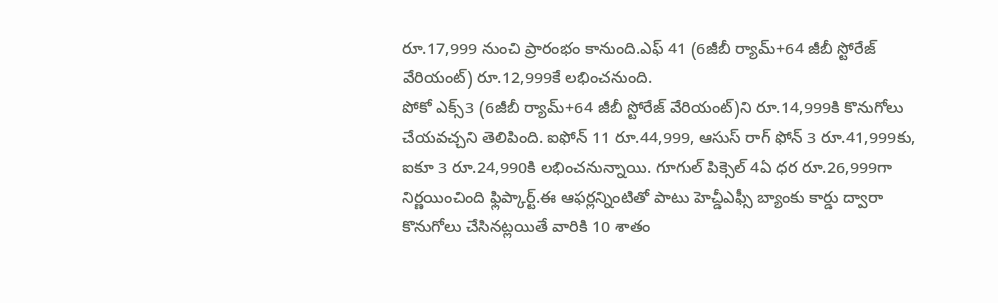రూ.17,999 నుంచి ప్రారంభం కానుంది.ఎఫ్ 41 (6జీబీ ర్యామ్+64 జీబీ స్టోరేజ్ వేరియంట్) రూ.12,999కే లభించనుంది.
పోకో ఎక్స్3 (6జీబీ ర్యామ్+64 జీబీ స్టోరేజ్ వేరియంట్)ని రూ.14,999కి కొనుగోలు చేయవచ్చని తెలిపింది. ఐఫోన్ 11 రూ.44,999, ఆసుస్ రాగ్ ఫోన్ 3 రూ.41,999కు, ఐకూ 3 రూ.24,990కి లభించనున్నాయి. గూగుల్ పిక్సెల్ 4ఏ ధర రూ.26,999గా నిర్ణయించింది ఫ్లిప్కార్ట్.ఈ ఆఫర్లన్నింటితో పాటు హెచ్డీఎఫ్సీ బ్యాంకు కార్డు ద్వారా కొనుగోలు చేసినట్లయితే వారికి 10 శాతం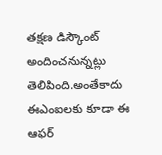తక్షణ డిస్కౌంట్ అందించనున్నట్లు తెలిపింది.అంతేకాదు ఈఎంఐలకు కూడా ఈ ఆఫర్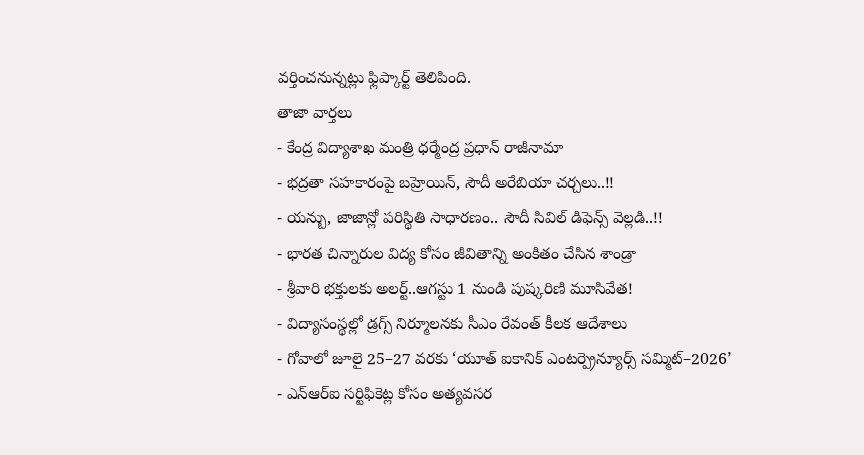వర్తించనున్నట్లు ఫ్లిప్కార్ట్ తెలిపింది.
తాజా వార్తలు
- కేంద్ర విద్యాశాఖ మంత్రి ధర్మేంద్ర ప్రధాన్ రాజీనామా
- భద్రతా సహకారంపై బహ్రెయిన్, సౌదీ అరేబియా చర్చలు..!!
- యన్బు, జాజాన్లో పరిస్థితి సాధారణం.. సౌదీ సివిల్ డిఫెన్స్ వెల్లడి..!!
- భారత చిన్నారుల విద్య కోసం జీవితాన్ని అంకితం చేసిన శాండ్రా
- శ్రీవారి భక్తులకు అలర్ట్..ఆగస్టు 1 నుండి పుష్కరిణి మూసివేత!
- విద్యాసంస్థల్లో డ్రగ్స్ నిర్మూలనకు సీఎం రేవంత్ కీలక ఆదేశాలు
- గోవాలో జూలై 25–27 వరకు ‘యూత్ ఐకానిక్ ఎంటర్ప్రెన్యూర్స్ సమ్మిట్–2026’
- ఎన్ఆర్ఐ సర్టిఫికెట్ల కోసం అత్యవసర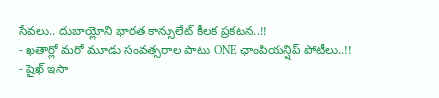సేవలు.. దుబాయ్లోని భారత కాన్సులేట్ కీలక ప్రకటన..!!
- ఖతార్లో మరో మూడు సంవత్సరాల పాటు ONE ఛాంపియన్షిప్ పోటీలు..!!
- షైఖ్ ఇసా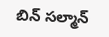బిన్ సల్మాన్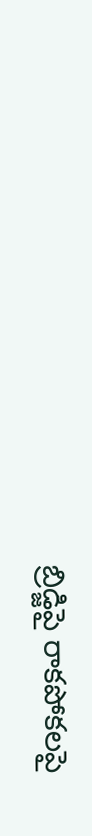బ్రిడ్జిపై రాకపోకలపై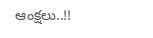ఆంక్షలు..!!